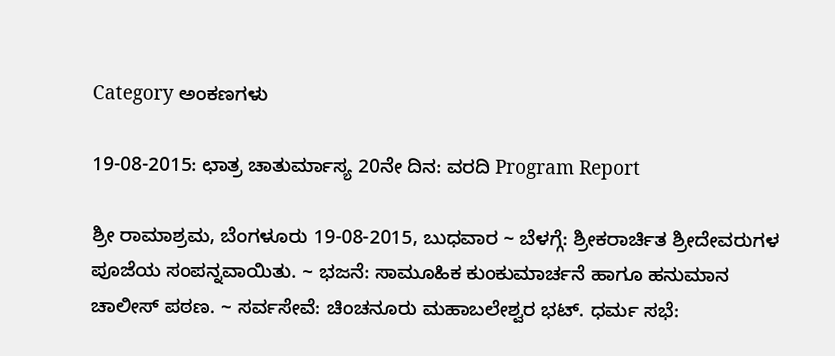Category ಅಂಕಣಗಳು

19-08-2015: ಛಾತ್ರ ಚಾತುರ್ಮಾಸ್ಯ 20ನೇ ದಿನ: ವರದಿ Program Report

ಶ್ರೀ ರಾಮಾಶ್ರಮ, ಬೆಂಗಳೂರು 19-08-2015, ಬುಧವಾರ ~ ಬೆಳಗ್ಗೆ: ಶ್ರೀಕರಾರ್ಚಿತ ಶ್ರೀದೇವರುಗಳ ಪೂಜೆಯ ಸಂಪನ್ನವಾಯಿತು. ~ ಭಜನೆ: ಸಾಮೂಹಿಕ ಕುಂಕುಮಾರ್ಚನೆ ಹಾಗೂ ಹನುಮಾನ ಚಾಲೀಸ್ ಪಠಣ. ~ ಸರ್ವಸೇವೆ: ಚಿಂಚನೂರು ಮಹಾಬಲೇಶ್ವರ ಭಟ್. ಧರ್ಮ ಸಭೆ: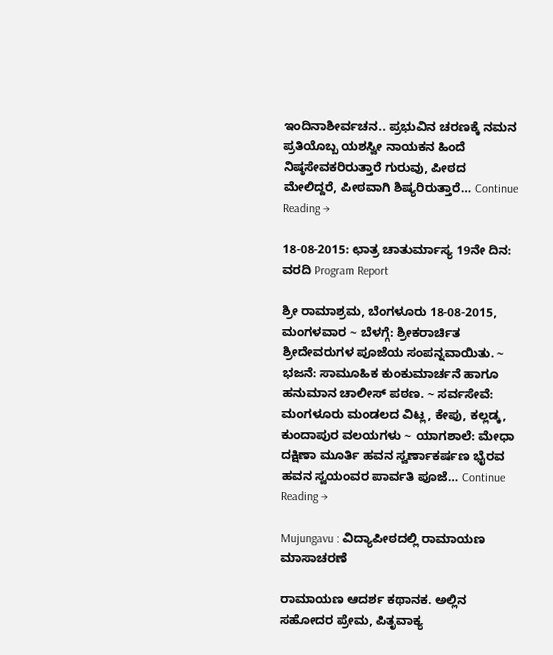ಇಂದಿನಾಶೀರ್ವಚನ.. ಪ್ರಭುವಿನ ಚರಣಕ್ಕೆ ನಮನ ಪ್ರತಿಯೊಬ್ಬ ಯಶಸ್ವೀ ನಾಯಕನ ಹಿಂದೆ ನಿಷ್ಠಸೇವಕರಿರುತ್ತಾರೆ ಗುರುವು, ಪೀಠದ ಮೇಲಿದ್ದರೆ, ಪೀಠವಾಗಿ ಶಿಷ್ಯರಿರುತ್ತಾರೆ… Continue Reading →

18-08-2015: ಛಾತ್ರ ಚಾತುರ್ಮಾಸ್ಯ 19ನೇ ದಿನ: ವರದಿ Program Report

ಶ್ರೀ ರಾಮಾಶ್ರಮ, ಬೆಂಗಳೂರು 18-08-2015, ಮಂಗಳವಾರ ~ ಬೆಳಗ್ಗೆ: ಶ್ರೀಕರಾರ್ಚಿತ ಶ್ರೀದೇವರುಗಳ ಪೂಜೆಯ ಸಂಪನ್ನವಾಯಿತು. ~ ಭಜನೆ: ಸಾಮೂಹಿಕ ಕುಂಕುಮಾರ್ಚನೆ ಹಾಗೂ ಹನುಮಾನ ಚಾಲೀಸ್ ಪಠಣ. ~ ಸರ್ವಸೇವೆ: ಮಂಗಳೂರು ಮಂಡಲದ ವಿಟ್ಲ, ಕೇಪು, ಕಲ್ಲಡ್ಕ, ಕುಂದಾಪುರ ವಲಯಗಳು ~ ಯಾಗಶಾಲೆ: ಮೇಧಾ ದಕ್ಷಿಣಾ ಮೂರ್ತಿ ಹವನ ಸ್ವರ್ಣಾಕರ್ಷಣ ಭೈರವ ಹವನ ಸ್ವಯಂವರ ಪಾರ್ವತಿ ಪೂಜೆ… Continue Reading →

Mujungavu : ವಿದ್ಯಾಪೀಠದಲ್ಲಿ ರಾಮಾಯಣ ಮಾಸಾಚರಣೆ

ರಾಮಾಯಣ ಆದರ್ಶ ಕಥಾನಕ. ಅಲ್ಲಿನ ಸಹೋದರ ಪ್ರೇಮ, ಪಿತೃವಾಕ್ಯ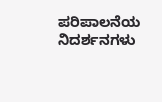ಪರಿಪಾಲನೆಯ ನಿದರ್ಶನಗಳು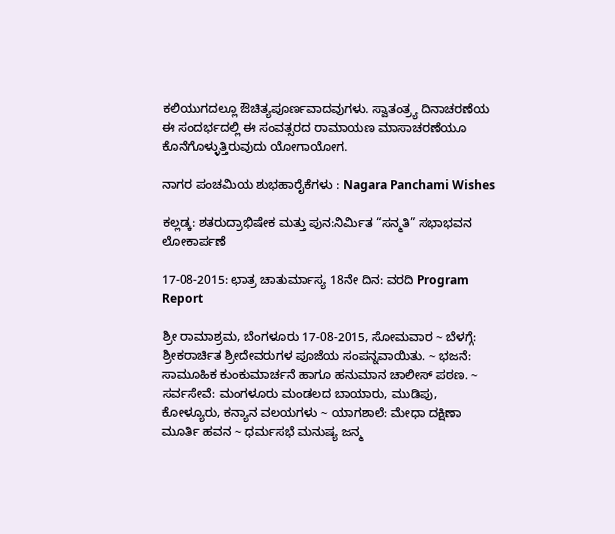ಕಲಿಯುಗದಲ್ಲೂ ಔಚಿತ್ಯಪೂರ್ಣವಾದವುಗಳು. ಸ್ವಾತಂತ್ರ್ಯ ದಿನಾಚರಣೆಯ ಈ ಸಂದರ್ಭದಲ್ಲಿ ಈ ಸಂವತ್ಸರದ ರಾಮಾಯಣ ಮಾಸಾಚರಣೆಯೂ ಕೊನೆಗೊಳ್ಳುತ್ತಿರುವುದು ಯೋಗಾಯೋಗ.

ನಾಗರ ಪಂಚಮಿಯ ಶುಭಹಾರೈಕೆಗಳು : Nagara Panchami Wishes

ಕಲ್ಲಡ್ಕ: ಶತರುದ್ರಾಭಿಷೇಕ ಮತ್ತು ಪುನ:ನಿರ್ಮಿತ “ಸನ್ಮತಿ” ಸಭಾಭವನ ಲೋಕಾರ್ಪಣೆ

17-08-2015: ಛಾತ್ರ ಚಾತುರ್ಮಾಸ್ಯ 18ನೇ ದಿನ: ವರದಿ Program Report

ಶ್ರೀ ರಾಮಾಶ್ರಮ, ಬೆಂಗಳೂರು 17-08-2015, ಸೋಮವಾರ ~ ಬೆಳಗ್ಗೆ: ಶ್ರೀಕರಾರ್ಚಿತ ಶ್ರೀದೇವರುಗಳ ಪೂಜೆಯ ಸಂಪನ್ನವಾಯಿತು. ~ ಭಜನೆ: ಸಾಮೂಹಿಕ ಕುಂಕುಮಾರ್ಚನೆ ಹಾಗೂ ಹನುಮಾನ ಚಾಲೀಸ್ ಪಠಣ. ~ ಸರ್ವಸೇವೆ: ಮಂಗಳೂರು ಮಂಡಲದ ಬಾಯಾರು, ಮುಡಿಪು, ಕೋಳ್ಯೂರು, ಕನ್ಯಾನ ವಲಯಗಳು ~ ಯಾಗಶಾಲೆ: ಮೇಧಾ ದಕ್ಷಿಣಾ ಮೂರ್ತಿ ಹವನ ~ ಧರ್ಮಸಭೆ ಮನುಷ್ಯ ಜನ್ಮ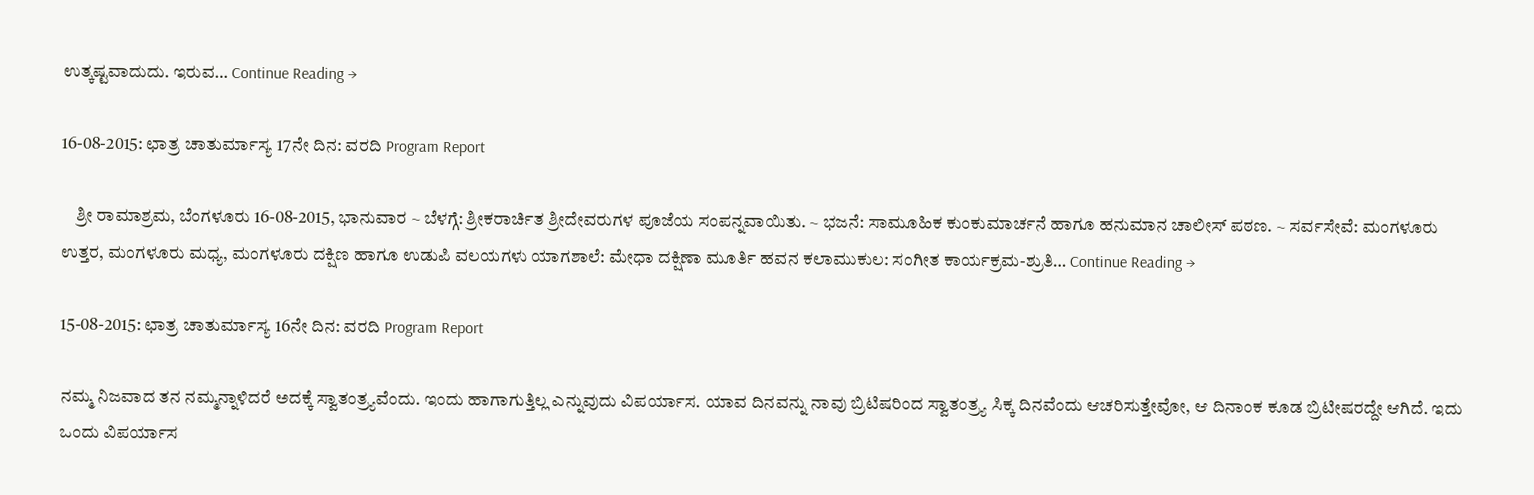ಉತ್ಕಷ್ಟವಾದುದು. ಇರುವ… Continue Reading →

16-08-2015: ಛಾತ್ರ ಚಾತುರ್ಮಾಸ್ಯ 17ನೇ ದಿನ: ವರದಿ Program Report

    ಶ್ರೀ ರಾಮಾಶ್ರಮ, ಬೆಂಗಳೂರು 16-08-2015, ಭಾನುವಾರ ~ ಬೆಳಗ್ಗೆ: ಶ್ರೀಕರಾರ್ಚಿತ ಶ್ರೀದೇವರುಗಳ ಪೂಜೆಯ ಸಂಪನ್ನವಾಯಿತು. ~ ಭಜನೆ: ಸಾಮೂಹಿಕ ಕುಂಕುಮಾರ್ಚನೆ ಹಾಗೂ ಹನುಮಾನ ಚಾಲೀಸ್ ಪಠಣ. ~ ಸರ್ವಸೇವೆ: ಮಂಗಳೂರು ಉತ್ತರ, ಮಂಗಳೂರು ಮಧ್ಯ, ಮಂಗಳೂರು ದಕ್ಷಿಣ ಹಾಗೂ ಉಡುಪಿ ವಲಯಗಳು ಯಾಗಶಾಲೆ: ಮೇಧಾ ದಕ್ಷಿಣಾ ಮೂರ್ತಿ ಹವನ ಕಲಾಮುಕುಲ: ಸಂಗೀತ ಕಾರ್ಯಕ್ರಮ-ಶ್ರುತಿ… Continue Reading →

15-08-2015: ಛಾತ್ರ ಚಾತುರ್ಮಾಸ್ಯ 16ನೇ ದಿನ: ವರದಿ Program Report

ನಮ್ಮ ನಿಜವಾದ ತನ ನಮ್ಮನ್ನಾಳಿದರೆ ಅದಕ್ಕೆ ಸ್ವಾತಂತ್ರ್ಯವೆಂದು. ಇಂದು ಹಾಗಾಗುತ್ತಿಲ್ಲ ಎನ್ನುವುದು ವಿಪರ್ಯಾಸ. ಯಾವ ದಿನವನ್ನು ನಾವು ಬ್ರಿಟಿಷರಿಂದ ಸ್ವಾತಂತ್ರ್ಯ ಸಿಕ್ಕ ದಿನವೆಂದು ಆಚರಿಸುತ್ತೇವೋ, ಆ ದಿನಾಂಕ ಕೂಡ ಬ್ರಿಟೀಷರದ್ದೇ ಆಗಿದೆ. ಇದು ಒಂದು ವಿಪರ್ಯಾಸ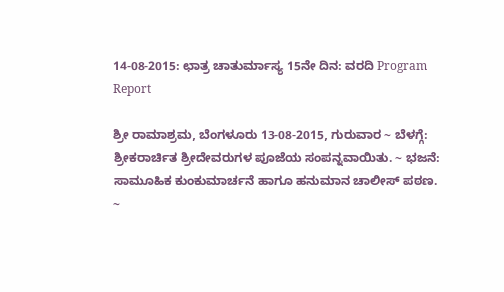14-08-2015: ಛಾತ್ರ ಚಾತುರ್ಮಾಸ್ಯ 15ನೇ ದಿನ: ವರದಿ Program Report

ಶ್ರೀ ರಾಮಾಶ್ರಮ, ಬೆಂಗಳೂರು 13-08-2015, ಗುರುವಾರ ~ ಬೆಳಗ್ಗೆ: ಶ್ರೀಕರಾರ್ಚಿತ ಶ್ರೀದೇವರುಗಳ ಪೂಜೆಯ ಸಂಪನ್ನವಾಯಿತು. ~ ಭಜನೆ: ಸಾಮೂಹಿಕ ಕುಂಕುಮಾರ್ಚನೆ ಹಾಗೂ ಹನುಮಾನ ಚಾಲೀಸ್ ಪಠಣ. ~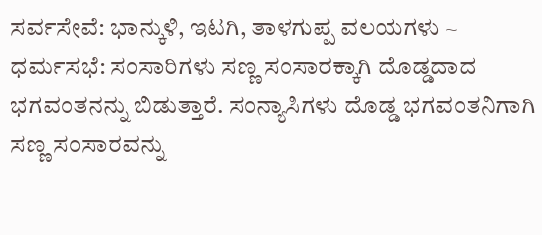ಸರ್ವಸೇವೆ: ಭಾನ್ಕುಳಿ, ಇಟಗಿ, ತಾಳಗುಪ್ಪ ವಲಯಗಳು ~ ಧರ್ಮಸಭೆ: ಸಂಸಾರಿಗಳು ಸಣ್ಣ ಸಂಸಾರಕ್ಕಾಗಿ ದೊಡ್ಡದಾದ ಭಗವಂತನನ್ನು ಬಿಡುತ್ತಾರೆ. ಸಂನ್ಯಾಸಿಗಳು ದೊಡ್ಡ ಭಗವಂತನಿಗಾಗಿ ಸಣ್ಣ ಸಂಸಾರವನ್ನು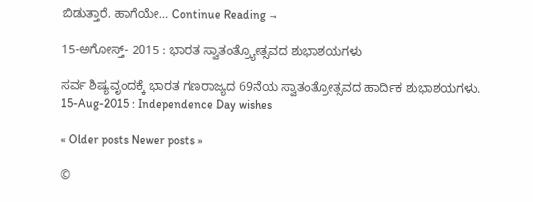ಬಿಡುತ್ತಾರೆ. ಹಾಗೆಯೇ… Continue Reading →

15-ಅಗೋಸ್ತ್- 2015 : ಭಾರತ ಸ್ವಾತಂತ್ರ್ಯೋತ್ಸವದ ಶುಭಾಶಯಗಳು

ಸರ್ವ ಶಿಷ್ಯವೃಂದಕ್ಕೆ ಭಾರತ ಗಣರಾಜ್ಯದ 69ನೆಯ ಸ್ವಾತಂತ್ರೋತ್ಸವದ ಹಾರ್ದಿಕ ಶುಭಾಶಯಗಳು.
15-Aug-2015 : Independence Day wishes

« Older posts Newer posts »

©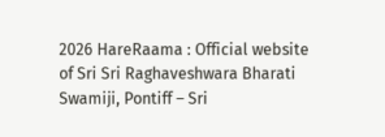2026 HareRaama : Official website of Sri Sri Raghaveshwara Bharati Swamiji, Pontiff – Sri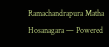Ramachandrapura Matha Hosanagara — Powered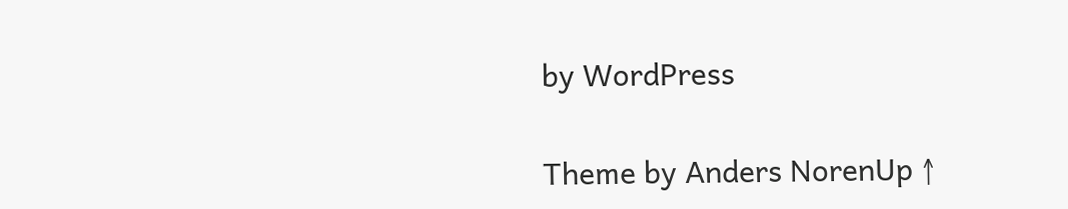by WordPress

Theme by Anders NorenUp ↑